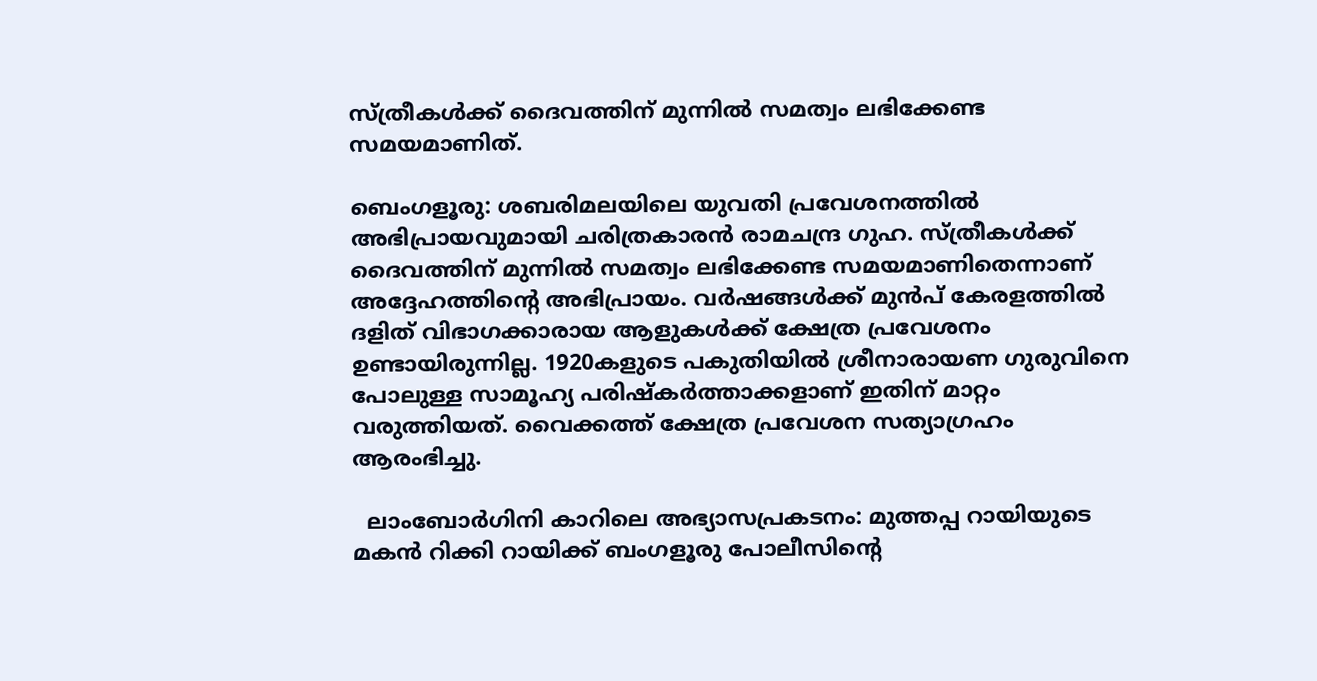സ്ത്രീകൾക്ക് ദൈവത്തിന് മുന്നിൽ സമത്വം ലഭിക്കേണ്ട സമയമാണിത്.

ബെംഗളൂരു: ശബരിമലയിലെ യുവതി പ്രവേശനത്തിൽ അഭിപ്രായവുമായി ചരിത്രകാരൻ രാമചന്ദ്ര ഗുഹ. സ്ത്രീകൾക്ക് ദൈവത്തിന് മുന്നിൽ സമത്വം ലഭിക്കേണ്ട സമയമാണിതെന്നാണ് അദ്ദേഹത്തിന്റെ അഭിപ്രായം. വർഷങ്ങൾക്ക് മുൻപ് കേരളത്തിൽ ദളിത് വിഭാഗക്കാരായ ആളുകൾക്ക് ക്ഷേത്ര പ്രവേശനം ഉണ്ടായിരുന്നില്ല. 1920കളുടെ പകുതിയിൽ ശ്രീനാരായണ ഗുരുവിനെ പോലുള്ള സാമൂഹ്യ പരിഷ്‌കർത്താക്കളാണ് ഇതിന് മാറ്റം വരുത്തിയത്. വൈക്കത്ത് ക്ഷേത്ര പ്രവേശന സത്യാഗ്രഹം ആരംഭിച്ചു.

  ലാംബോർഗിനി കാറിലെ അഭ്യാസപ്രകടനം: മുത്തപ്പ റായിയുടെ മകൻ റിക്കി റായിക്ക് ബംഗളൂരു പോലീസിന്റെ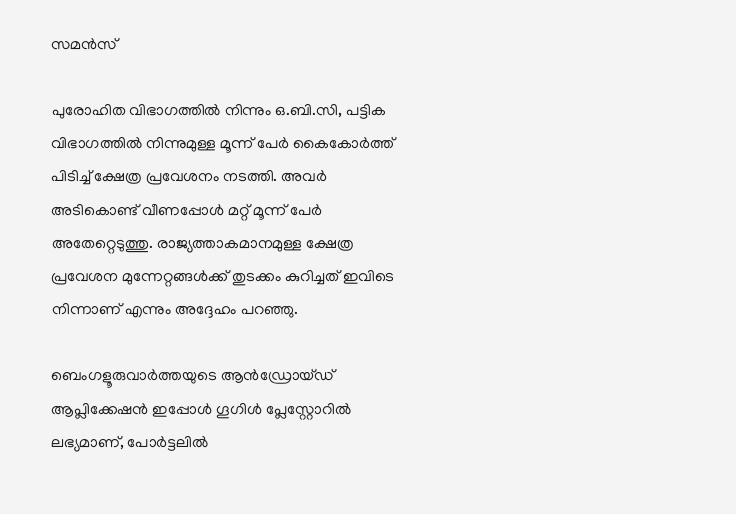സമൻസ്

പുരോഹിത വിഭാഗത്തിൽ നിന്നും ഒ.ബി.സി, പട്ടിക വിഭാഗത്തിൽ നിന്നുമുള്ള മൂന്ന് പേർ കൈകോർത്ത് പിടിച്ച് ക്ഷേത്ര പ്രവേശനം നടത്തി. അവർ അടികൊണ്ട് വീണപ്പോൾ മറ്റ് മൂന്ന് പേർ അതേറ്റെടുത്തു. രാജ്യത്താകമാനമുള്ള ക്ഷേത്ര പ്രവേശന മുന്നേറ്റങ്ങൾക്ക് തുടക്കം കുറിച്ചത് ഇവിടെ നിന്നാണ് എന്നും അദ്ദേഹം പറഞ്ഞു.

ബെംഗളൂരുവാർത്തയുടെ ആൻഡ്രോയ്ഡ് ആപ്ലിക്കേഷൻ ഇപ്പോൾ ഗൂഗിൾ പ്ലേസ്റ്റോറിൽ ലഭ്യമാണ്, പോർട്ടലിൽ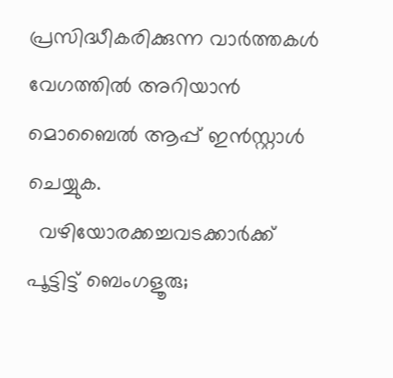പ്രസിദ്ധീകരിക്കുന്ന വാർത്തകൾ വേഗത്തിൽ അറിയാൻ മൊബൈൽ ആപ്പ് ഇൻസ്റ്റാൾ ചെയ്യുക.
  വഴിയോരക്കച്ചവടക്കാർക്ക് പൂട്ടിട്ട് ബെംഗളൂരു;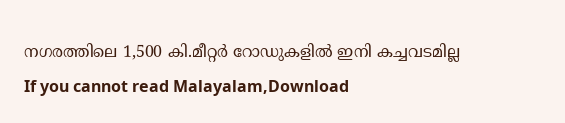നഗരത്തിലെ 1,500 കി.മീറ്റർ റോഡുകളിൽ ഇനി കച്ചവടമില്ല
If you cannot read Malayalam,Download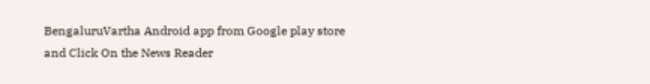BengaluruVartha Android app from Google play store and Click On the News Reader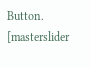Button. [masterslider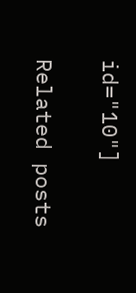id="10"]

Related posts